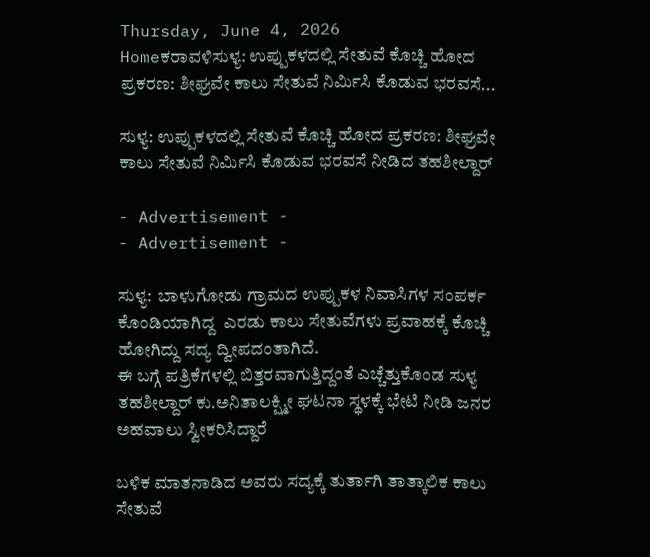Thursday, June 4, 2026
Homeಕರಾವಳಿಸುಳ್ಯ: ಉಪ್ಪುಕಳದಲ್ಲಿ‌ ಸೇತುವೆ ಕೊಚ್ಚಿ ಹೋದ ಪ್ರಕರಣ: ಶೀಘ್ರವೇ ಕಾಲು ಸೇತುವೆ ನಿರ್ಮಿಸಿ ಕೊಡುವ ಭರವಸೆ...

ಸುಳ್ಯ: ಉಪ್ಪುಕಳದಲ್ಲಿ‌ ಸೇತುವೆ ಕೊಚ್ಚಿ ಹೋದ ಪ್ರಕರಣ: ಶೀಘ್ರವೇ ಕಾಲು ಸೇತುವೆ ನಿರ್ಮಿಸಿ ಕೊಡುವ ಭರವಸೆ ನೀಡಿದ ತಹಶೀಲ್ದಾರ್

- Advertisement -
- Advertisement -

ಸುಳ್ಯ:  ಬಾಳುಗೋಡು ಗ್ರಾಮದ ಉಪ್ಪುಕಳ ನಿವಾಸಿಗಳ ಸಂಪರ್ಕ ಕೊಂಡಿಯಾಗಿದ್ದ  ಎರಡು ಕಾಲು ಸೇತುವೆಗಳು ಪ್ರವಾಹಕ್ಕೆ ಕೊಚ್ಚಿ ಹೋಗಿದ್ದು ಸದ್ಯ ದ್ವೀಪದಂತಾಗಿದೆ.
ಈ ಬಗ್ಗೆ‌ ಪತ್ರಿಕೆಗಳಲ್ಲಿ‌ ಬಿತ್ತರವಾಗುತ್ತಿದ್ದಂತೆ‌ ಎಚ್ಚೆತ್ತುಕೊಂಡ ಸುಳ್ಯ ತಹಶೀಲ್ದಾರ್ ಕು.ಅನಿತಾಲಕ್ಷ್ಮೀ ಘಟನಾ ಸ್ಥಳಕ್ಕೆ ಭೇಟಿ ನೀಡಿ ಜನರ ಅಹವಾಲು ಸ್ವೀಕರಿಸಿದ್ದಾರೆ

ಬಳಿಕ ಮಾತನಾಡಿದ ಅವರು ಸದ್ಯಕ್ಕೆ‌ ತುರ್ತಾಗಿ ತಾತ್ಕಾಲಿಕ ಕಾಲು ಸೇತುವೆ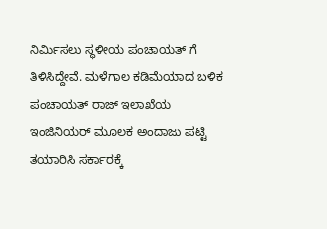ನಿರ್ಮಿಸಲು ಸ್ಥಳೀಯ ಪಂಚಾಯತ್ ಗೆ ತಿಳಿಸಿದ್ದೇವೆ. ಮಳೆಗಾಲ ಕಡಿಮೆಯಾದ ಬಳಿಕ ಪಂಚಾಯತ್ ರಾಜ್ ಇಲಾಖೆಯ ಇಂಜಿನಿಯರ್ ಮೂಲಕ ಅಂದಾಜು ಪಟ್ಟಿ ತಯಾರಿಸಿ ಸರ್ಕಾರಕ್ಕೆ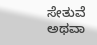ಸೇತುವೆ ಅಥವಾ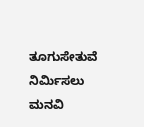ತೂಗುಸೇತುವೆ ನಿರ್ಮಿಸಲು ಮನವಿ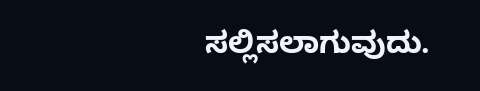ಸಲ್ಲಿಸಲಾಗುವುದು.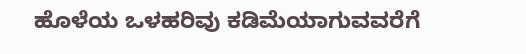ಹೊಳೆಯ ಒಳಹರಿವು ಕಡಿಮೆಯಾಗುವವರೆಗೆ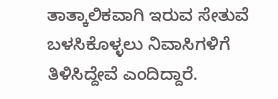ತಾತ್ಕಾಲಿಕವಾಗಿ ಇರುವ ಸೇತುವೆ ಬಳಸಿಕೊಳ್ಳಲು ನಿವಾಸಿಗಳಿಗೆ ತಿಳಿಸಿದ್ದೇವೆ ಎಂದಿದ್ದಾರೆ.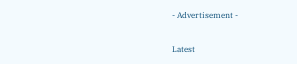- Advertisement -

Latest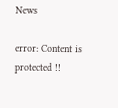News

error: Content is protected !!